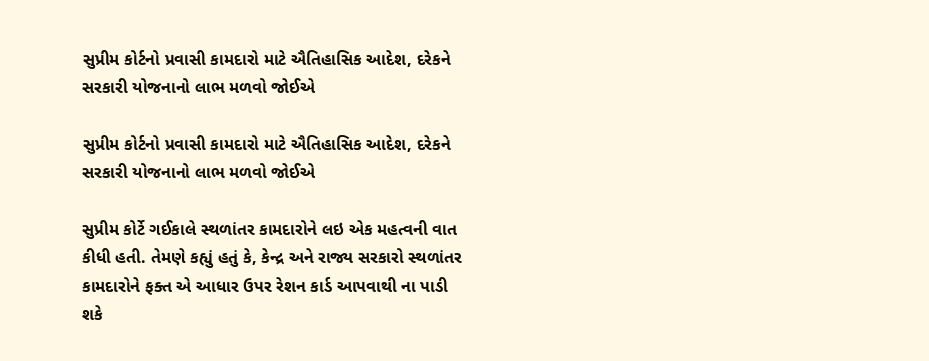સુપ્રીમ કોર્ટનો પ્રવાસી કામદારો માટે ઐતિહાસિક આદેશ, દરેકને સરકારી યોજનાનો લાભ મળવો જોઈએ

સુપ્રીમ કોર્ટનો પ્રવાસી કામદારો માટે ઐતિહાસિક આદેશ, દરેકને સરકારી યોજનાનો લાભ મળવો જોઈએ

સુપ્રીમ કોર્ટે ગઈકાલે સ્થળાંતર કામદારોને લઇ એક મહત્વની વાત કીધી હતી. તેમણે કહ્યું હતું કે, કેન્દ્ર અને રાજ્ય સરકારો સ્થળાંતર કામદારોને ફક્ત એ આધાર ઉપર રેશન કાર્ડ આપવાથી ના પાડી શકે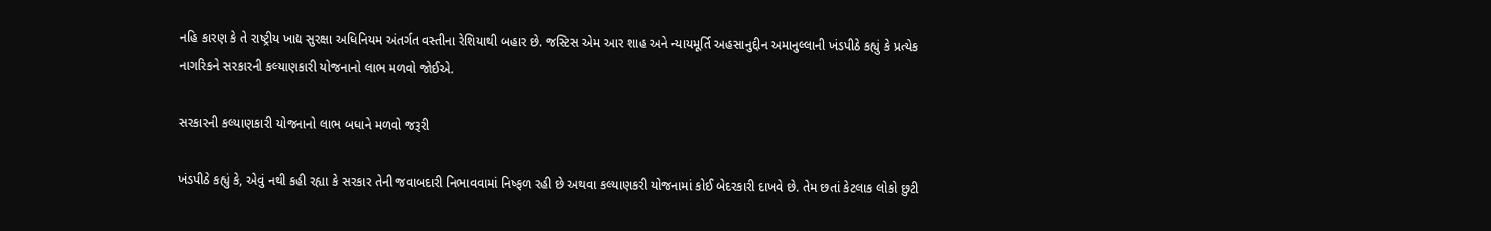નહિ કારણ કે તે રાષ્ટ્રીય ખાદ્ય સુરક્ષા અધિનિયમ અંતર્ગત વસ્તીના રેશિયાથી બહાર છે. જસ્ટિસ એમ આર શાહ અને ન્યાયમૂર્તિ અહસાનુદ્દીન અમાનુલ્લાની ખંડપીઠે કહ્યું કે પ્રત્યેક નાગરિકને સરકારની કલ્યાણકારી યોજનાનો લાભ મળવો જોઈએ.

સરકારની કલ્યાણકારી યોજનાનો લાભ બધાને મળવો જરૂરી

ખંડપીઠે કહ્યું કે, એવું નથી કહી રહ્યા કે સરકાર તેની જવાબદારી નિભાવવામાં નિષ્ફળ રહી છે અથવા કલ્યાણકરી યોજનામાં કોઈ બેદરકારી દાખવે છે. તેમ છતાં કેટલાક લોકો છુટી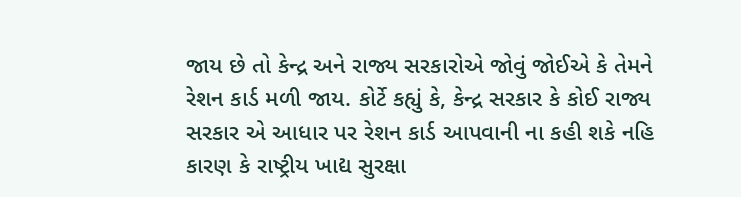જાય છે તો કેન્દ્ર અને રાજ્ય સરકારોએ જોવું જોઈએ કે તેમને રેશન કાર્ડ મળી જાય. કોર્ટે કહ્યું કે, કેન્દ્ર સરકાર કે કોઈ રાજ્ય સરકાર એ આધાર પર રેશન કાર્ડ આપવાની ના કહી શકે નહિ કારણ કે રાષ્ટ્રીય ખાદ્ય સુરક્ષા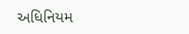અધિનિયમ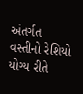અંતર્ગત વસ્તીનો રેશિયો યોગ્ય રીતે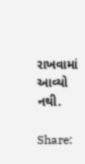રાખવામાં આવ્યો નથી.

Share: